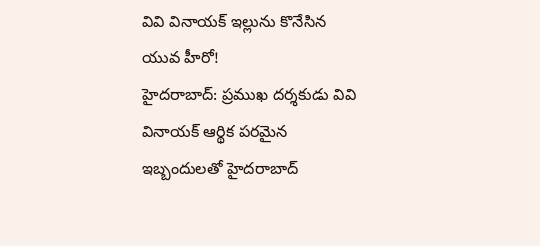వివి వినాయక్ ఇల్లును కొనేసిన యువ హీరో!
హైదరాబాద్: ప్రముఖ దర్శకుడు వివి వినాయక్ ఆర్థిక పరమైన ఇబ్బందులతో హైదరాబాద్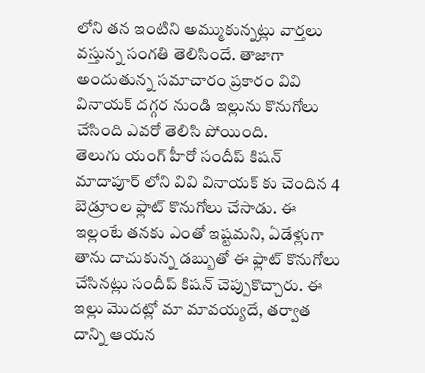లోని తన ఇంటిని అమ్ముకున్నట్లు వార్తలు వస్తున్న సంగతి తెలిసిందే. తాజాగా అందుతున్న సమాచారం ప్రకారం వివి వినాయక్ దగ్గర నుండి ఇల్లును కొనుగోలు చేసింది ఎవరో తెలిసి పోయింది.
తెలుగు యంగ్ హీరో సందీప్ కిషన్ మాదాపూర్ లోని వివి వినాయక్ కు చెందిన 4 బెడ్రూంల ఫ్లాట్ కొనుగోలు చేసాడు. ఈ ఇల్లంటే తనకు ఎంతో ఇష్టమని, ఏడేళ్లుగా తాను దాచుకున్న డబ్బుతో ఈ ఫ్లాట్ కొనుగోలు చేసినట్లు సందీప్ కిషన్ చెప్పుకొచ్చారు. ఈ ఇల్లు మొదట్లో మా మావయ్యదే, తర్వాత దాన్ని ఆయన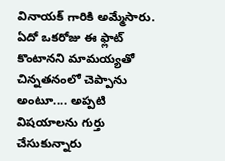వినాయక్ గారికి అమ్మేసారు. ఏదో ఒకరోజు ఈ ఫ్లాట్ కొంటానని మామయ్యతో చిన్నతనంలో చెప్పాను అంటూ.... అప్పటి విషయాలను గుర్తు చేసుకున్నారు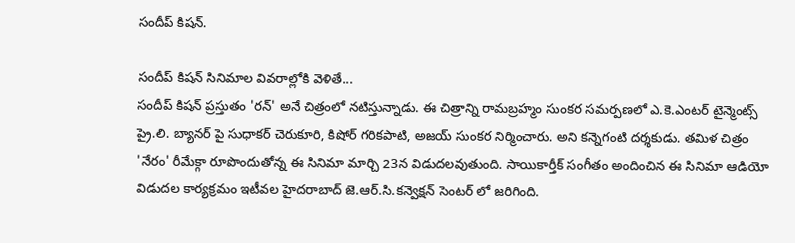సందీప్ కిషన్.

సందీప్ కిషన్ సినిమాల వివరాల్లోకి వెళితే...
సందీప్ కిషన్ ప్రస్తుతం 'రన్' అనే చిత్రంలో నటిస్తున్నాడు. ఈ చిత్రాన్ని రామబ్రహ్మం సుంకర సమర్పణలో ఎ.కె.ఎంటర్ టైన్మెంట్స్ ప్రై.లి. బ్యానర్ పై సుధాకర్ చెరుకూరి, కిషోర్ గరికపాటి, అజయ్ సుంకర నిర్మించారు. అని కన్నెగంటి దర్శకుడు. తమిళ చిత్రం 'నేరం' రీమేక్గా రూపొందుతోన్న ఈ సినిమా మార్చి 23న విడుదలవుతుంది. సాయికార్తీక్ సంగీతం అందించిన ఈ సినిమా ఆడియో విడుదల కార్యక్రమం ఇటీవల హైదరాబాద్ జె.ఆర్.సి.కన్వెక్షన్ సెంటర్ లో జరిగింది.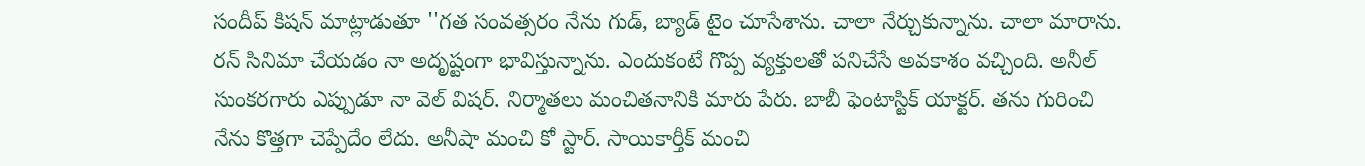సందీప్ కిషన్ మాట్లాడుతూ ''గత సంవత్సరం నేను గుడ్, బ్యాడ్ టైం చూసేశాను. చాలా నేర్చుకున్నాను. చాలా మారాను. రన్ సినిమా చేయడం నా అదృష్టంగా భావిస్తున్నాను. ఎందుకంటే గొప్ప వ్యక్తులతో పనిచేసే అవకాశం వచ్చింది. అనీల్ సుంకరగారు ఎప్పుడూ నా వెల్ విషర్. నిర్మాతలు మంచితనానికి మారు పేరు. బాబీ ఫెంటాస్టిక్ యాక్టర్. తను గురించి నేను కొత్తగా చెప్పేదేం లేదు. అనీషా మంచి కో స్టార్. సాయికార్తీక్ మంచి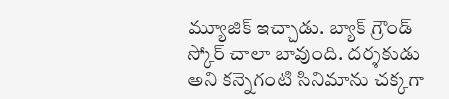మ్యూజిక్ ఇచ్చాడు. బ్యాక్ గ్రౌండ్ స్కోర్ చాలా బావుంది. దర్శకుడు అని కన్నెగంటి సినిమాను చక్కగా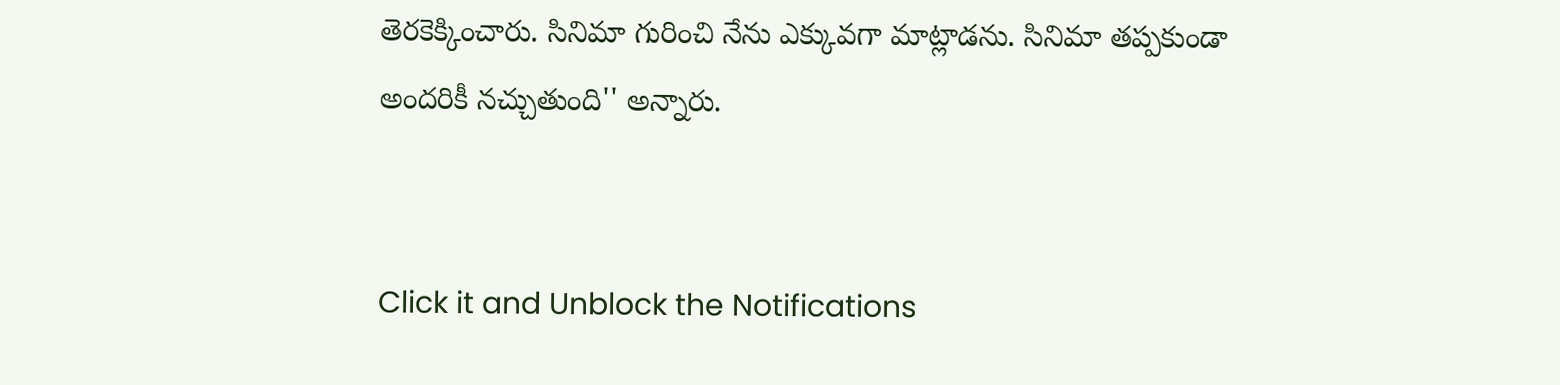తెరకెక్కించారు. సినిమా గురించి నేను ఎక్కువగా మాట్లాడను. సినిమా తప్పకుండా అందరికీ నచ్చుతుంది'' అన్నారు.


Click it and Unblock the Notifications